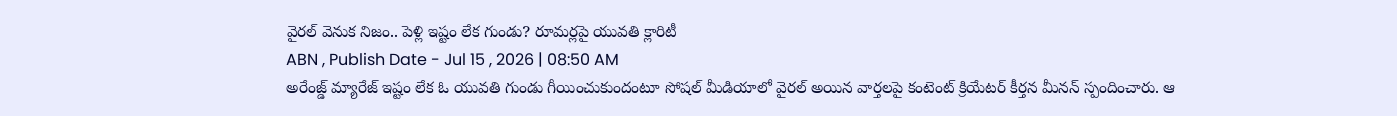వైరల్ వెనుక నిజం.. పెళ్లి ఇష్టం లేక గుండు? రూమర్లపై యువతి క్లారిటీ
ABN , Publish Date - Jul 15 , 2026 | 08:50 AM
అరేంజ్డ్ మ్యారేజ్ ఇష్టం లేక ఓ యువతి గుండు గీయించుకుందంటూ సోషల్ మీడియాలో వైరల్ అయిన వార్తలపై కంటెంట్ క్రియేటర్ కీర్తన మీనన్ స్పందించారు. ఆ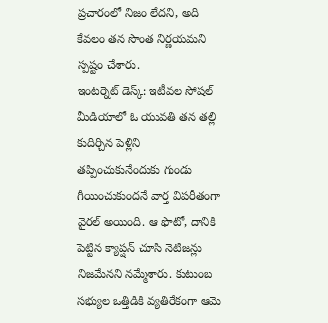ప్రచారంలో నిజం లేదని, అది కేవలం తన సొంత నిర్ణయమని స్పష్టం చేశారు.
ఇంటర్నెట్ డెస్క్: ఇటీవల సోషల్ మీడియాలో ఓ యువతి తన తల్లి కుదిర్చిన పెళ్లిని తప్పించుకునేందుకు గుండు గీయించుకుందనే వార్త విపరీతంగా వైరల్ అయింది. ఆ ఫొటో, దానికి పెట్టిన క్యాప్షన్ చూసి నెటిజన్లు నిజమేనని నమ్మేశారు. కుటుంబ సభ్యుల ఒత్తిడికి వ్యతిరేకంగా ఆమె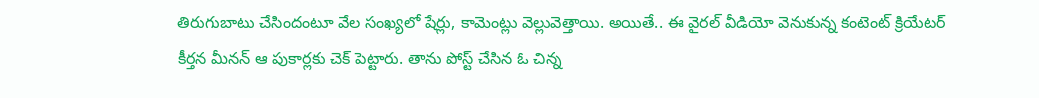తిరుగుబాటు చేసిందంటూ వేల సంఖ్యలో షేర్లు, కామెంట్లు వెల్లువెత్తాయి. అయితే.. ఈ వైరల్ వీడియో వెనుకున్న కంటెంట్ క్రియేటర్ కీర్తన మీనన్ ఆ పుకార్లకు చెక్ పెట్టారు. తాను పోస్ట్ చేసిన ఓ చిన్న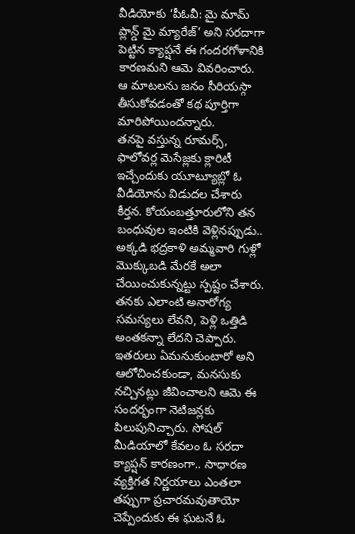వీడియోకు ‘పీఓవీ: మై మామ్ ప్లాన్డ్ మై మ్యారేజ్’ అని సరదాగా పెట్టిన క్యాప్షనే ఈ గందరగోళానికి కారణమని ఆమె వివరించారు. ఆ మాటలను జనం సీరియస్గా తీసుకోవడంతో కథ పూర్తిగా మారిపోయిందన్నారు.
తనపై వస్తున్న రూమర్స్, ఫాలోవర్ల మెసేజ్లకు క్లారిటీ ఇచ్చేందుకు యూట్యూబ్లో ఓ వీడియోను విడుదల చేశారు కీర్తన. కోయంబత్తూరులోని తన బంధువుల ఇంటికి వెళ్లినప్పుడు.. అక్కడి భద్రకాళి అమ్మవారి గుళ్లో మొక్కుబడి మేరకే అలా చేయించుకున్నట్టు స్పష్టం చేశారు. తనకు ఎలాంటి అనారోగ్య సమస్యలు లేవని, పెళ్లి ఒత్తిడి అంతకన్నా లేదని చెప్పారు. ఇతరులు ఏమనుకుంటారో అని ఆలోచించకుండా, మనసుకు నచ్చినట్లు జీవించాలని ఆమె ఈ సందర్భంగా నెటిజన్లకు పిలుపునిచ్చారు. సోషల్ మీడియాలో కేవలం ఓ సరదా క్యాప్షన్ కారణంగా.. సాధారణ వ్యక్తిగత నిర్ణయాలు ఎంతలా తప్పుగా ప్రచారమవుతాయో చెప్పేందుకు ఈ ఘటనే ఓ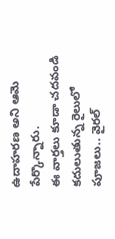ఉదాహరణ అని ఆమె పేర్కొన్నారు.
ఈ వార్తలు కూడా చదవండి
కదులుతున్న రైలులో పూజలు.. వైరల్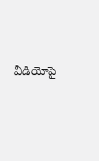వీడియోపై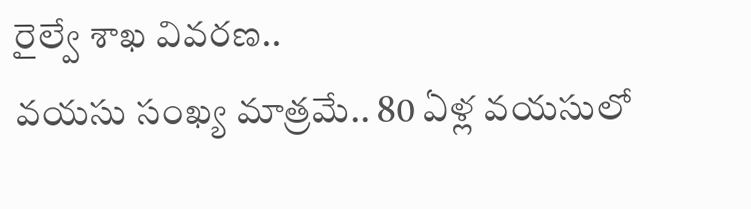రైల్వే శాఖ వివరణ..
వయసు సంఖ్య మాత్రమే.. 80 ఏళ్ల వయసులో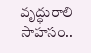వృద్ధురాలి సాహసం..